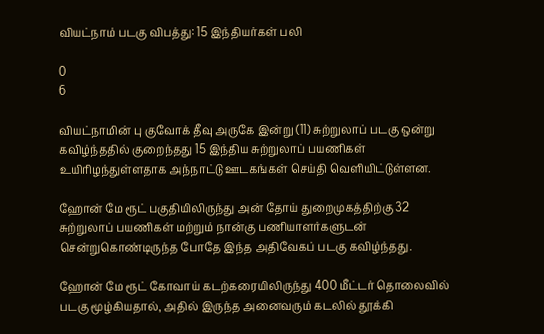வியட்நாம் படகு விபத்து: 15 இந்தியர்கள் பலி

0
6

வியட்நாமின் பு குவோக் தீவு அருகே இன்று (11) சுற்றுலாப் படகு ஒன்று கவிழ்ந்ததில் குறைந்தது 15 இந்திய சுற்றுலாப் பயணிகள் உயிரிழந்துள்ளதாக அந்நாட்டு ஊடகங்கள் செய்தி வெளியிட்டுள்ளன.

ஹோன் மே ரூட் பகுதியிலிருந்து அன் தோய் துறைமுகத்திற்கு 32 சுற்றுலாப் பயணிகள் மற்றும் நான்கு பணியாளர்களுடன் சென்றுகொண்டிருந்த போதே இந்த அதிவேகப் படகு கவிழ்ந்தது.

ஹோன் மே ரூட் கோவாய் கடற்கரையிலிருந்து 400 மீட்டர் தொலைவில் படகு மூழ்கியதால், அதில் இருந்த அனைவரும் கடலில் தூக்கி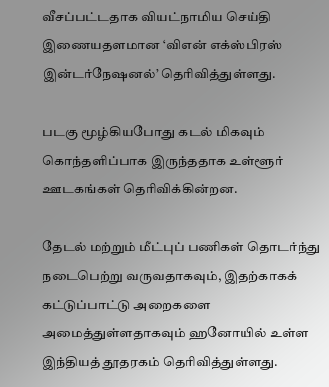வீசப்பட்டதாக வியட்நாமிய செய்தி இணையதளமான ‘விஎன் எக்ஸ்பிரஸ் இன்டர்நேஷனல்’ தெரிவித்துள்ளது.

படகு மூழ்கியபோது கடல் மிகவும் கொந்தளிப்பாக இருந்ததாக உள்ளூர் ஊடகங்கள் தெரிவிக்கின்றன.

தேடல் மற்றும் மீட்புப் பணிகள் தொடர்ந்து நடைபெற்று வருவதாகவும், இதற்காகக் கட்டுப்பாட்டு அறைகளை அமைத்துள்ளதாகவும் ஹனோயில் உள்ள இந்தியத் தூதரகம் தெரிவித்துள்ளது.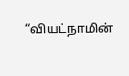“வியட்நாமின்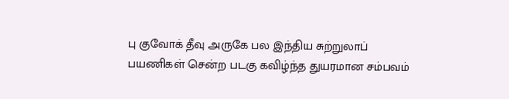பு குவோக் தீவு அருகே பல இந்திய சுற்றுலாப் பயணிகள் சென்ற படகு கவிழ்ந்த துயரமான சம்பவம்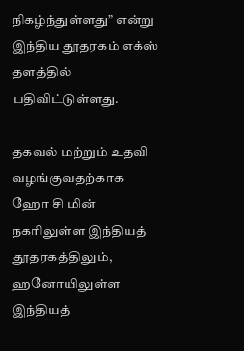நிகழ்ந்துள்ளது” என்று இந்திய தூதரகம் எக்ஸ் தளத்தில் பதிவிட்டுள்ளது.

தகவல் மற்றும் உதவி வழங்குவதற்காக ஹோ சி மின் நகரிலுள்ள இந்தியத் தூதரகத்திலும், ஹனோயிலுள்ள இந்தியத்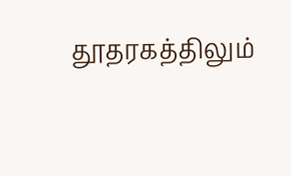தூதரகத்திலும்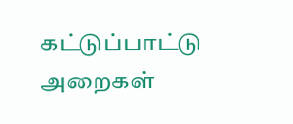கட்டுப்பாட்டு அறைகள்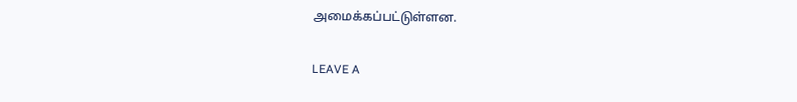அமைக்கப்பட்டுள்ளன.

LEAVE A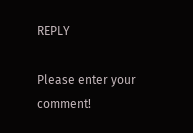REPLY

Please enter your comment!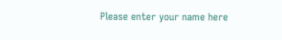Please enter your name here